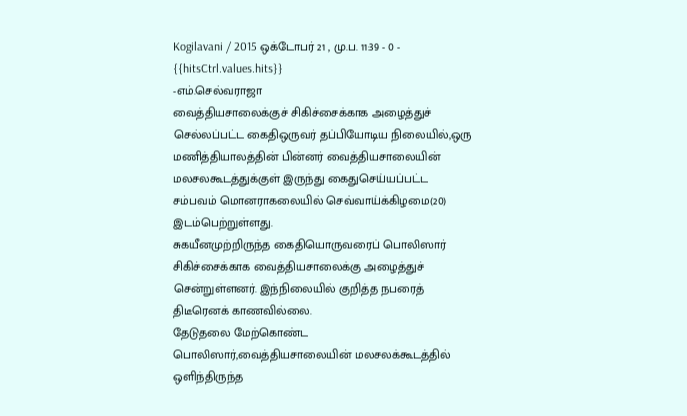Kogilavani / 2015 ஒக்டோபர் 21 , மு.ப. 11:39 - 0 - {{hitsCtrl.values.hits}}
-எம்.செல்வராஜா
வைத்தியசாலைக்குச் சிகிச்சைக்காக அழைத்துச் செல்லப்பட்ட கைதிஒருவர் தப்பியோடிய நிலையில்,ஒரு மணித்தியாலத்தின் பின்னர் வைத்தியசாலையின் மலசலகூடத்துக்குள் இருந்து கைதுசெய்யப்பட்ட சம்பவம் மொனராகலையில் செவ்வாய்க்கிழமை(20) இடம்பெற்றுள்ளது.
சுகயீனமுற்றிருந்த கைதியொருவரைப் பொலிஸார் சிகிச்சைக்காக வைத்தியசாலைக்கு அழைத்துச் சென்றுள்ளனர். இந்நிலையில் குறித்த நபரைத் திடீரெனக் காணவில்லை.
தேடுதலை மேற்கொண்ட பொலிஸார்,வைத்தியசாலையின் மலசலக்கூடத்தில் ஒளிந்திருந்த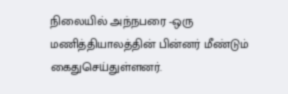நிலையில் அந்நபரை -ஒரு மணித்தியாலத்தின் பின்னர் மீண்டும் கைதுசெய்துள்ளனர்.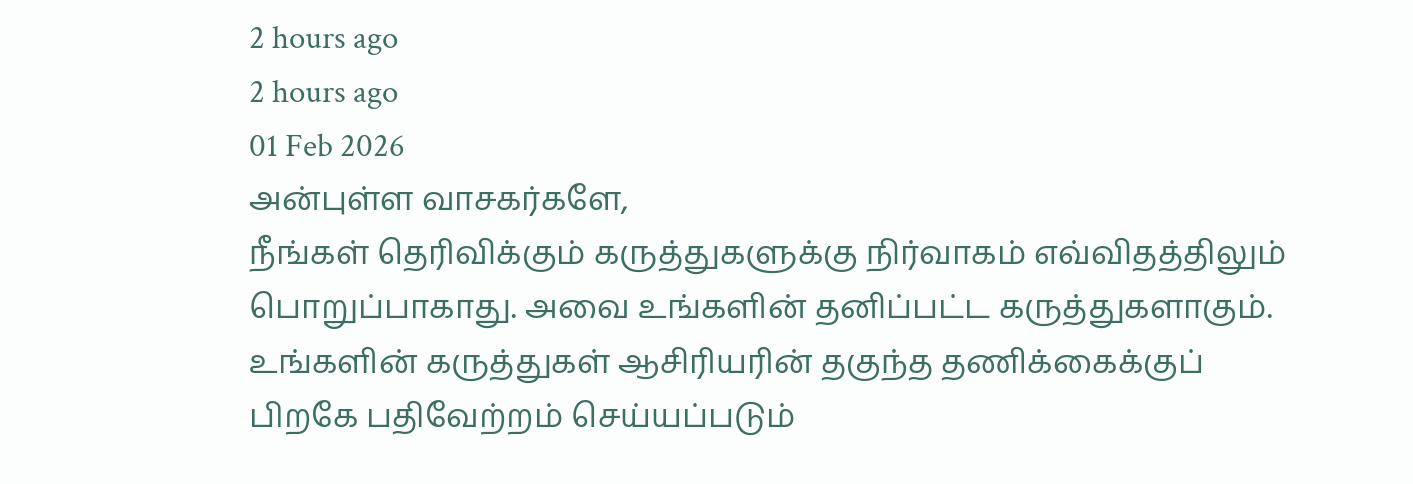2 hours ago
2 hours ago
01 Feb 2026
அன்புள்ள வாசகர்களே,
நீங்கள் தெரிவிக்கும் கருத்துகளுக்கு நிர்வாகம் எவ்விதத்திலும் பொறுப்பாகாது. அவை உங்களின் தனிப்பட்ட கருத்துகளாகும். உங்களின் கருத்துகள் ஆசிரியரின் தகுந்த தணிக்கைக்குப் பிறகே பதிவேற்றம் செய்யப்படும்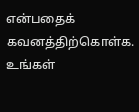என்பதைக் கவனத்திற்கொள்க. உங்கள்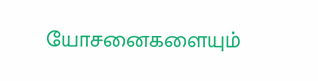யோசனைகளையும்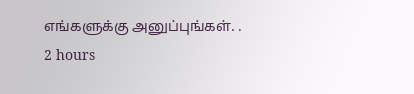எங்களுக்கு அனுப்புங்கள். .
2 hours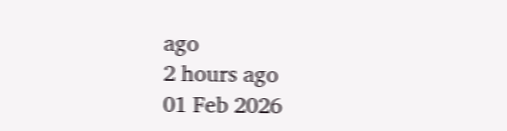ago
2 hours ago
01 Feb 2026